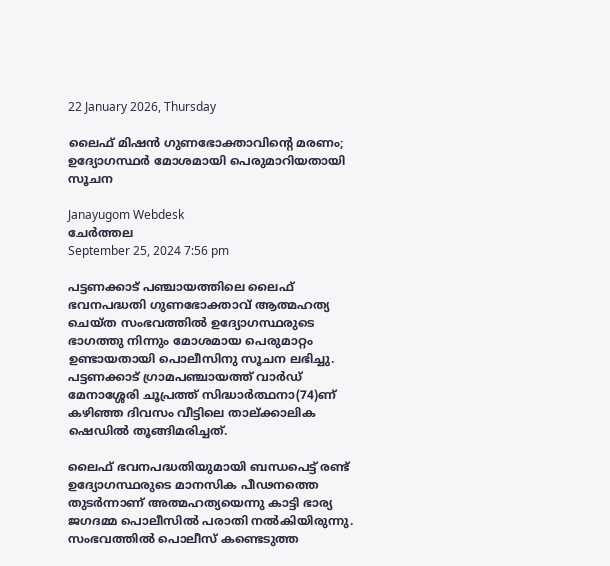22 January 2026, Thursday

ലൈഫ് മിഷൻ ഗുണഭോക്താവിന്റെ മരണം; ഉദ്യോഗസ്ഥര്‍ മോശമായി പെരുമാറിയതായി സൂചന

Janayugom Webdesk
ചേർത്തല
September 25, 2024 7:56 pm

പട്ടണക്കാട് പഞ്ചായത്തിലെ ലൈഫ് ഭവനപദ്ധതി ഗുണഭോക്താവ് ആത്മഹത്യ ചെയ്ത സംഭവത്തിൽ ഉദ്യോഗസ്ഥരുടെ ഭാഗത്തു നിന്നും മോശമായ പെരുമാറ്റം ഉണ്ടായതായി പൊലീസിനു സൂചന ലഭിച്ചു. പട്ടണക്കാട് ഗ്രാമപഞ്ചായത്ത് വാർഡ് മേനാശ്ശേരി ചൂപ്രത്ത് സിദ്ധാർത്ഥനാ(74)ണ് കഴിഞ്ഞ ദിവസം വീട്ടിലെ താല്ക്കാലിക ഷെഡിൽ തൂങ്ങിമരിച്ചത്.

ലൈഫ് ഭവനപദ്ധതിയുമായി ബന്ധപെട്ട് രണ്ട് ഉദ്യോഗസ്ഥരുടെ മാനസിക പീഢനത്തെ തുടർന്നാണ് അത്മഹത്യയെന്നു കാട്ടി ഭാര്യ ജഗദമ്മ പൊലീസിൽ പരാതി നൽകിയിരുന്നു. സംഭവത്തിൽ പൊലീസ് കണ്ടെടുത്ത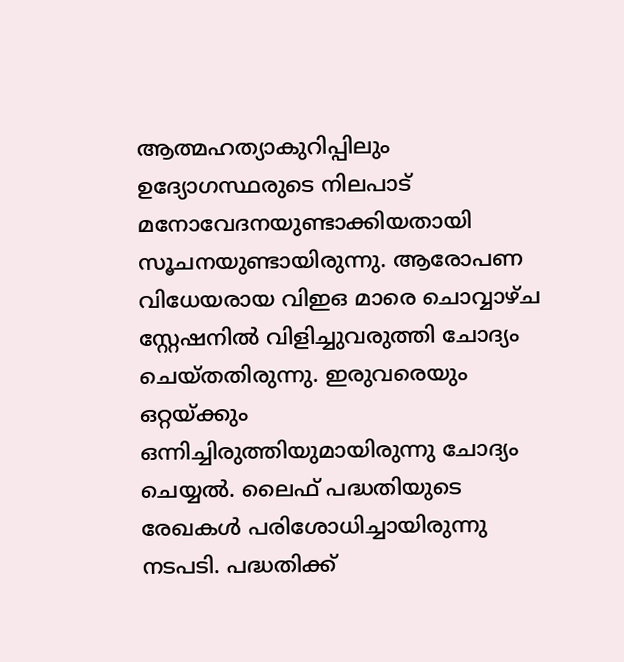ആത്മഹത്യാകുറിപ്പിലും ഉദ്യോഗസ്ഥരുടെ നിലപാട് മനോവേദനയുണ്ടാക്കിയതായി സൂചനയുണ്ടായിരുന്നു. ആരോപണ വിധേയരായ വിഇഒ മാരെ ചൊവ്വാഴ്ച സ്റ്റേഷനിൽ വിളിച്ചുവരുത്തി ചോദ്യം ചെയ്തതിരുന്നു. ഇരുവരെയും ഒറ്റയ്ക്കും ഒന്നിച്ചിരുത്തിയുമായിരുന്നു ചോദ്യം ചെയ്യൽ. ലൈഫ് പദ്ധതിയുടെ രേഖകൾ പരിശോധിച്ചായിരുന്നു നടപടി. പദ്ധതിക്ക്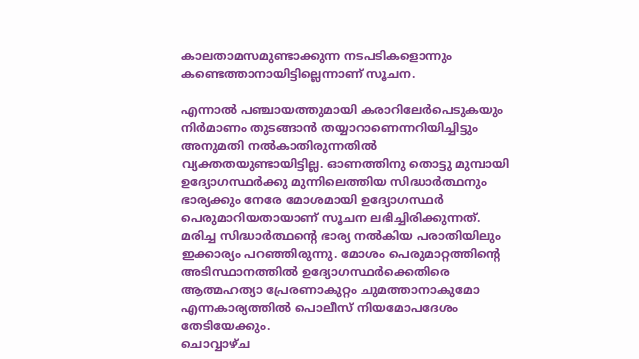കാലതാമസമുണ്ടാക്കുന്ന നടപടികളൊന്നും കണ്ടെത്താനായിട്ടില്ലെന്നാണ് സൂചന.

എന്നാൽ പഞ്ചായത്തുമായി കരാറിലേർപെടുകയും നിർമാണം തുടങ്ങാൻ തയ്യാറാണെന്നറിയിച്ചിട്ടും അനുമതി നൽകാതിരുന്നതിൽ വ്യക്തതയുണ്ടായിട്ടില്ല. ഓണത്തിനു തൊട്ടു മുമ്പായി ഉദ്യോഗസ്ഥർക്കു മുന്നിലെത്തിയ സിദ്ധാർത്ഥനും ഭാര്യക്കും നേരേ മോശമായി ഉദ്യോഗസ്ഥർ പെരുമാറിയതായാണ് സൂചന ലഭിച്ചിരിക്കുന്നത്. മരിച്ച സിദ്ധാർത്ഥന്റെ ഭാര്യ നൽകിയ പരാതിയിലും ഇക്കാര്യം പറഞ്ഞിരുന്നു. മോശം പെരുമാറ്റത്തിന്റെ അടിസ്ഥാനത്തിൽ ഉദ്യോഗസ്ഥർക്കെതിരെ ആത്മഹത്യാ പ്രേരണാകുറ്റം ചുമത്താനാകുമോ എന്നകാര്യത്തിൽ പൊലീസ് നിയമോപദേശം തേടിയേക്കും.
ചൊവ്വാഴ്ച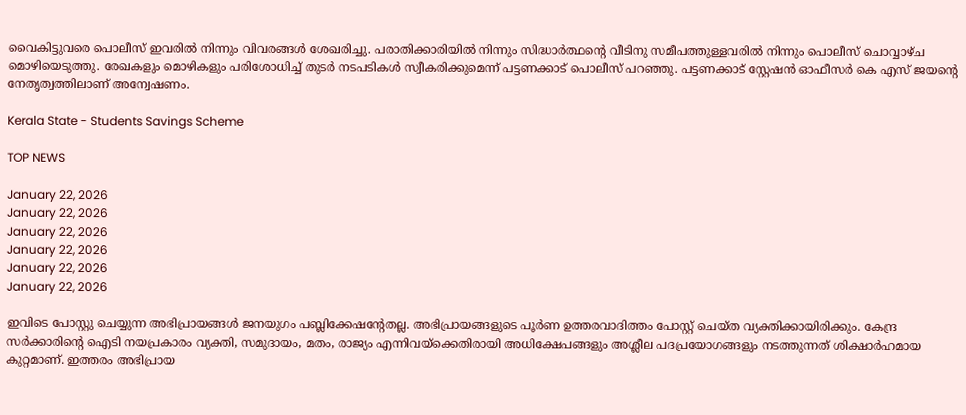വൈകിട്ടുവരെ പൊലീസ് ഇവരിൽ നിന്നും വിവരങ്ങൾ ശേഖരിച്ചു. പരാതിക്കാരിയിൽ നിന്നും സിദ്ധാർത്ഥന്റെ വീടിനു സമീപത്തുള്ളവരിൽ നിന്നും പൊലീസ് ചൊവ്വാഴ്ച മൊഴിയെടുത്തു. രേഖകളും മൊഴികളും പരിശോധിച്ച് തുടർ നടപടികൾ സ്വീകരിക്കുമെന്ന് പട്ടണക്കാട് പൊലീസ് പറഞ്ഞു. പട്ടണക്കാട് സ്റ്റേഷൻ ഓഫീസർ കെ എസ് ജയന്റെ നേതൃത്വത്തിലാണ് അന്വേഷണം.

Kerala State - Students Savings Scheme

TOP NEWS

January 22, 2026
January 22, 2026
January 22, 2026
January 22, 2026
January 22, 2026
January 22, 2026

ഇവിടെ പോസ്റ്റു ചെയ്യുന്ന അഭിപ്രായങ്ങള്‍ ജനയുഗം പബ്ലിക്കേഷന്റേതല്ല. അഭിപ്രായങ്ങളുടെ പൂര്‍ണ ഉത്തരവാദിത്തം പോസ്റ്റ് ചെയ്ത വ്യക്തിക്കായിരിക്കും. കേന്ദ്ര സര്‍ക്കാരിന്റെ ഐടി നയപ്രകാരം വ്യക്തി, സമുദായം, മതം, രാജ്യം എന്നിവയ്‌ക്കെതിരായി അധിക്ഷേപങ്ങളും അശ്ലീല പദപ്രയോഗങ്ങളും നടത്തുന്നത് ശിക്ഷാര്‍ഹമായ കുറ്റമാണ്. ഇത്തരം അഭിപ്രായ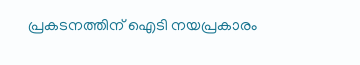പ്രകടനത്തിന് ഐടി നയപ്രകാരം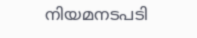നിയമനടപടി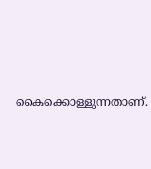കൈക്കൊള്ളുന്നതാണ്.